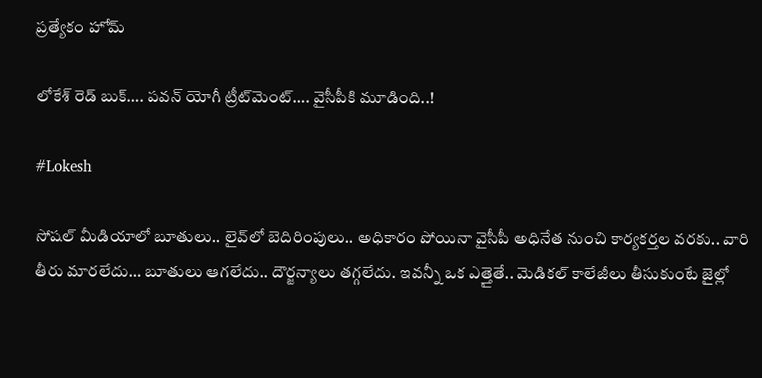ప్రత్యేకం హోమ్

లోకేశ్‌ రెడ్‌ బుక్‌…. పవన్‌ యోగీ ట్రీట్‌మెంట్‌…. వైసీపీకి మూడింది..!

#Lokesh

సోషల్‌ మీడియాలో బూతులు.. లైవ్‌లో బెదిరింపులు.. అధికారం పోయినా వైసీపీ అధినేత నుంచి కార్యకర్తల వరకు.. వారి తీరు మారలేదు… బూతులు ఆగలేదు.. దౌర్జన్యాలు తగ్గలేదు. ఇవన్నీ ఒక ఎత్తైతే.. మెడికల్‌ కాలేజీలు తీసుకుంటే జైల్లో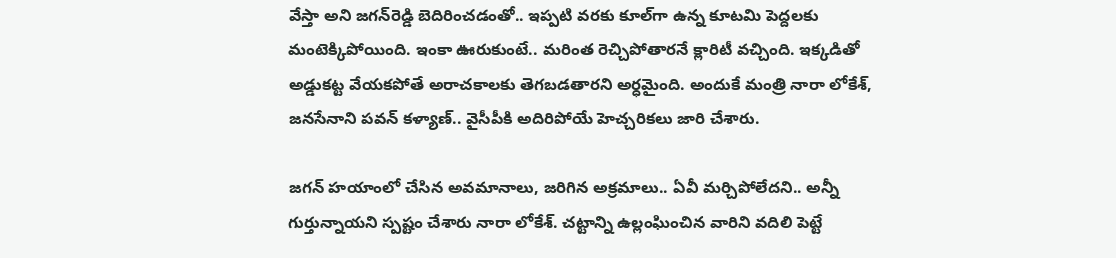వేస్తా అని జగన్‌రెడ్డి బెదిరించడంతో.. ఇప్పటి వరకు కూల్‌గా ఉన్న కూటమి పెద్దలకు మంటెక్కిపోయింది. ఇంకా ఊరుకుంటే.. మరింత రెచ్చిపోతారనే క్లారిటీ వచ్చింది. ఇక్కడితో అడ్డుకట్ట వేయకపోతే అరాచకాలకు తెగబడతారని అర్ధమైంది. అందుకే మంత్రి నారా లోకేశ్‌, జనసేనాని పవన్‌ కళ్యాణ్‌.. వైసీపీకి అదిరిపోయే హెచ్చరికలు జారి చేశారు.

జగన్‌ హయాంలో చేసిన అవమానాలు, జరిగిన అక్రమాలు.. ఏవీ మర్చిపోలేదని.. అన్నీ గుర్తున్నాయని స్పష్టం చేశారు నారా లోకేశ్‌. చట్టాన్ని ఉల్లంఘించిన వారిని వదిలి పెట్టే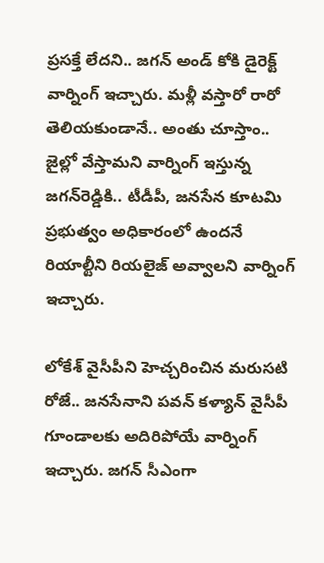ప్రసక్తే లేదని.. జగన్‌ అండ్‌ కోకి డైరెక్ట్‌ వార్నింగ్‌ ఇచ్చారు. మళ్లీ వస్తారో రారో తెలియకుండానే.. అంతు చూస్తాం.. జైల్లో వేస్తామని వార్నింగ్ ఇస్తున్న జగన్‌రెడ్డికి.. టీడీపీ, జనసేన కూటమి ప్రభుత్వం అధికారంలో ఉందనే రియాల్టీని రియలైజ్‌ అవ్వాలని వార్నింగ్‌ ఇచ్చారు.

లోకేశ్‌ వైసీపీని హెచ్చరించిన మరుసటి రోజే.. జనసేనాని పవన్‌ కళ్యాన్‌ వైసీపీ గూండాలకు అదిరిపోయే వార్నింగ్‌ ఇచ్చారు. జగన్‌ సీఎంగా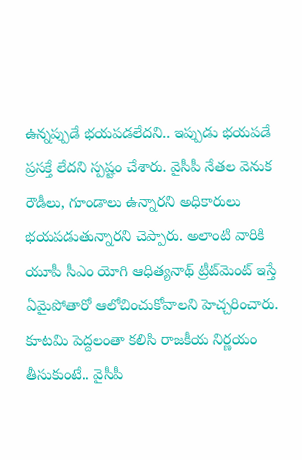ఉన్నప్పుడే భయపడలేదని.. ఇప్పుడు భయపడే ప్రసక్తే లేదని స్పష్టం చేశారు. వైసీపీ నేతల వెనుక రౌడీలు, గూండాలు ఉన్నారని అధికారులు భయపడుతున్నారని చెప్పారు. అలాంటి వారికి యూపీ సీఎం యోగి ఆధిత్యనాథ్‌ ట్రీట్‌మెంట్‌ ఇస్తే ఏమైపోతారో ఆలోచించుకోవాలని హెచ్చరించారు. కూటమి పెద్దలంతా కలిసి రాజకీయ నిర్ణయం తీసుకుంటే.. వైసీపీ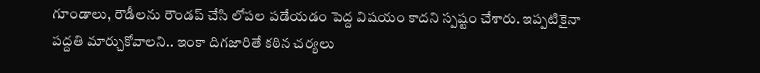గూండాలు, రౌడీలను రౌండప్‌ చేసి లోపల పడేయడం పెద్ద విషయం కాదని స్పష్టం చేశారు. ఇప్పటికైనా పద్దతి మార్చుకోవాలని.. ఇంకా దిగజారితే కఠిన చర్యలు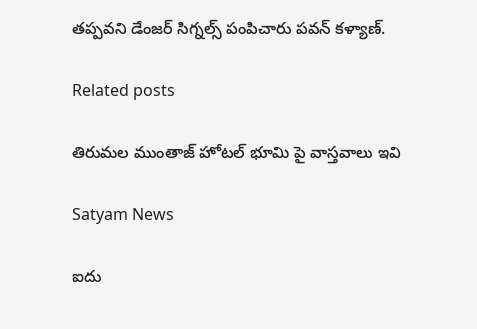తప్పవని డేంజర్ సిగ్నల్స్‌ పంపిచారు పవన్‌ కళ్యాణ్‌.

Related posts

తిరుమల ముంతాజ్ హోటల్ భూమి పై వాస్తవాలు ఇవి

Satyam News

ఐదు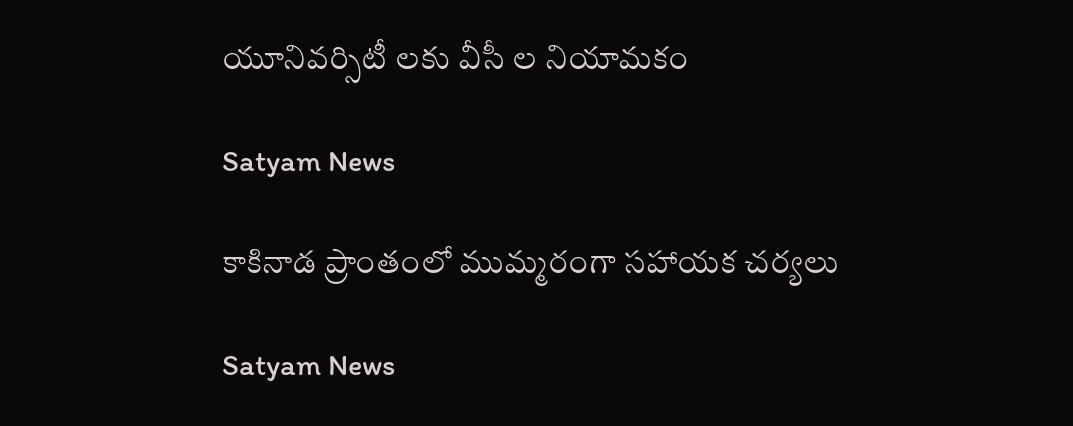యూనివర్సిటీ లకు వీసీ ల నియామకం

Satyam News

కాకినాడ ప్రాంతంలో ముమ్మరంగా సహాయక చర్యలు

Satyam News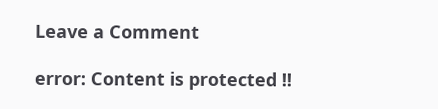Leave a Comment

error: Content is protected !!